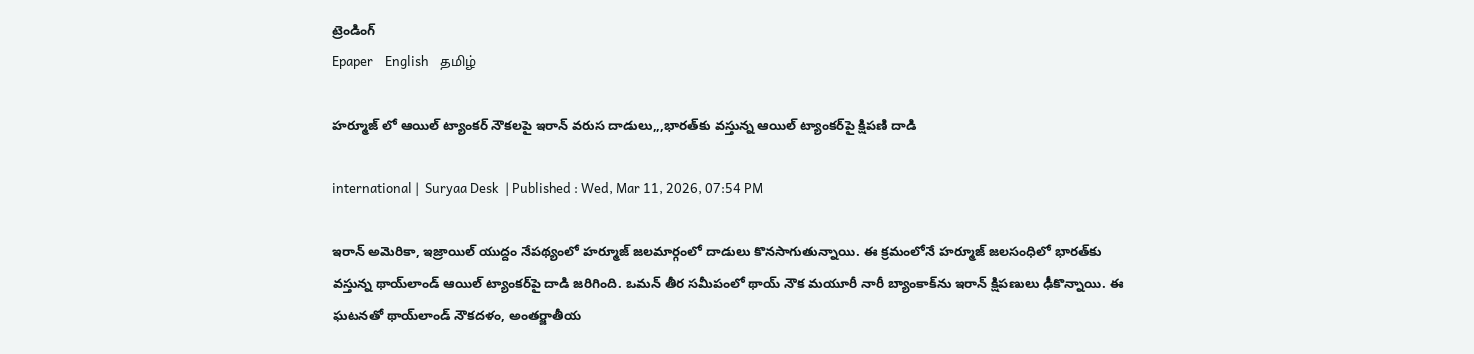ట్రెండింగ్
Epaper    English    தமிழ்

హర్మూజ్ లో ఆయిల్ ట్యాంకర్ నౌకలపై ఇరాన్ వరుస దాడులు,,,భారత్‌కు వస్తున్న ఆయిల్ ట్యాంకర్‌పై క్షిపణి దాడి

international |  Suryaa Desk  | Published : Wed, Mar 11, 2026, 07:54 PM

ఇరాన్ అమెరికా, ఇజ్రాయిల్ యుద్దం నేపథ్యంలో హర్మూజ్ జలమార్గంలో దాడులు కొనసాగుతున్నాయి. ఈ క్రమంలోనే హర్మూజ్ జలసంధిలో భారత్‌కు వస్తున్న థాయ్‌లాండ్ ఆయిల్ ట్యాంకర్‌పై దాడి జరిగింది. ఒమన్ తీర సమీపంలో థాయ్ నౌక మయూరీ నారీ‌ బ్యాంకాక్‌ను ఇరాన్ క్షిపణులు ఢీకొన్నాయి. ఈ ఘటనతో థాయ్‌లాండ్ నౌకదళం, అంతర్జాతీయ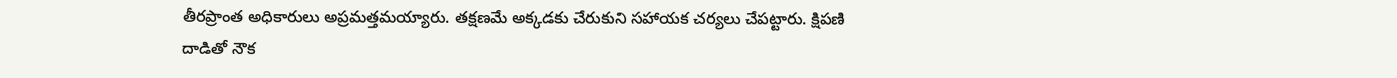తీరప్రాంత అధికారులు అప్రమత్తమయ్యారు. తక్షణమే అక్కడకు చేరుకుని సహాయక చర్యలు చేపట్టారు. క్షిపణి దాడితో నౌక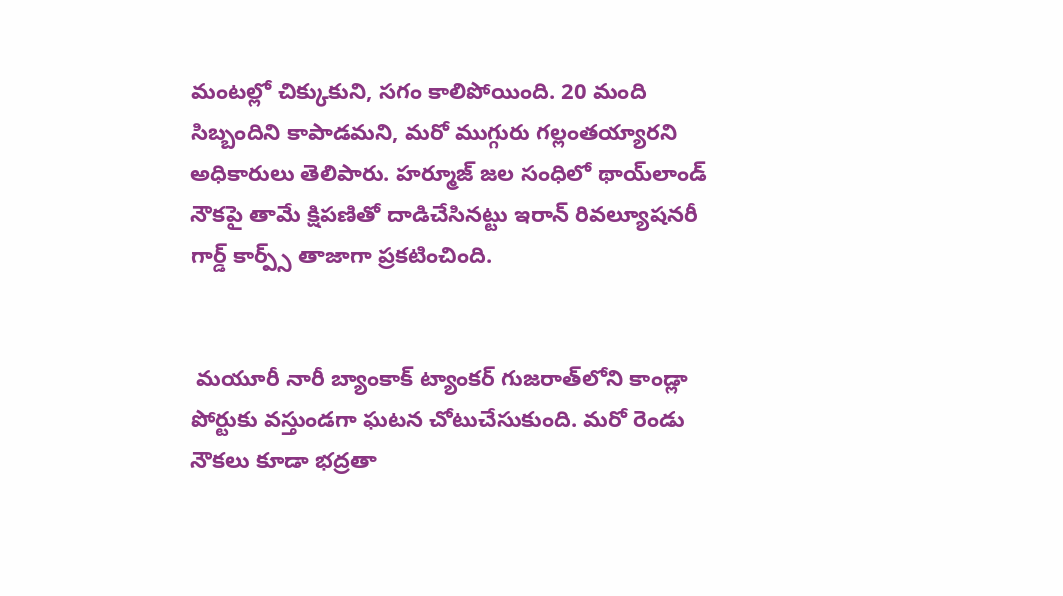మంటల్లో చిక్కుకుని, సగం కాలిపోయింది. 20 మంది సిబ్బందిని కాపాడమని, మరో ముగ్గురు గల్లంతయ్యారని అధికారులు తెలిపారు. హర్మూజ్ జల సంధిలో థాయ్‌లాండ్ నౌకపై తామే క్షిపణితో దాడిచేసినట్టు ఇరాన్ రివల్యూషనరీ గార్డ్ కార్ప్స్ తాజాగా ప్రకటించింది.


 మయూరీ నారీ బ్యాంకాక్ ట్యాంకర్ గుజరాత్‌లోని కాండ్లా పోర్టుకు వస్తుండగా ఘటన చోటుచేసుకుంది. మరో రెండు నౌకలు కూడా భద్రతా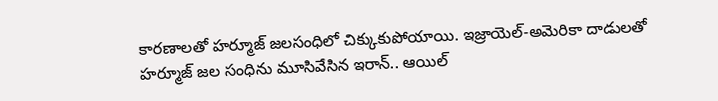కారణాలతో హర్మూజ్ జలసంధిలో చిక్కుకుపోయాయి. ఇజ్రాయెల్-అమెరికా దాడులతో హర్మూజ్ జల సంధిను మూసివేసిన ఇరాన్.. ఆయిల్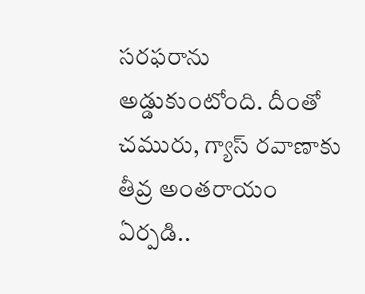సరఫరాను అడ్డుకుంటోంది. దీంతో చమురు, గ్యాస్ రవాణాకు తీవ్ర అంతరాయం ఏర్పడి..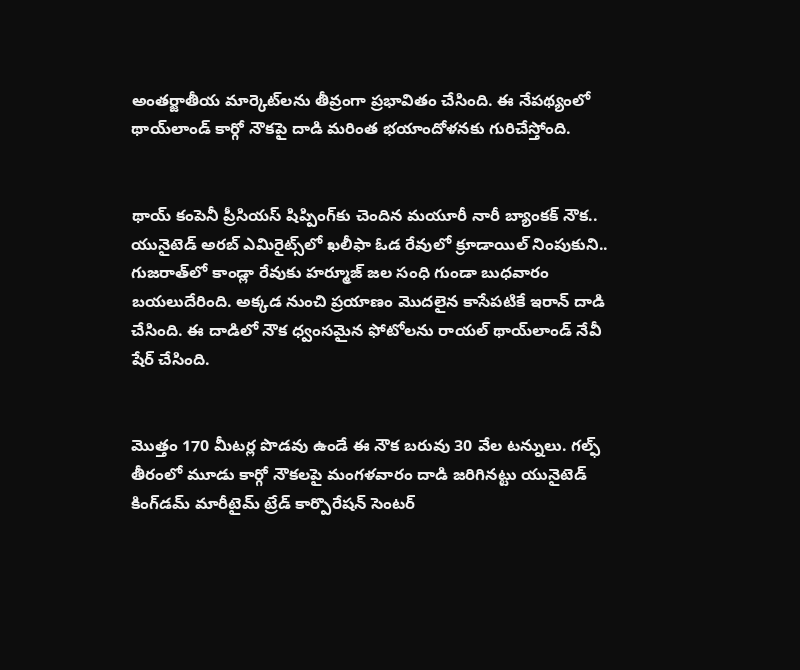అంతర్జాతీయ మార్కెట్‌లను తీవ్రంగా ప్రభావితం చేసింది. ఈ నేపథ్యంలో థాయ్‌లాండ్ కార్గో నౌకపై దాడి మరింత భయాందోళనకు గురిచేస్తోంది.


థాయ్‌ కంపెనీ ప్రీసియస్ షిప్పింగ్‌కు చెందిన మయూరీ నారీ బ్యాంకక్ నౌక.. యునైటెడ్ అరబ్ ఎమిరైట్స్‌లో ఖలీఫా ఓడ రేవులో క్రూడాయిల్ నింపుకుని.. గుజరాత్‌లో కాండ్లా రేవుకు హర్మూజ్ జల సంధి గుండా బుధవారం బయలుదేరింది. అక్కడ నుంచి ప్రయాణం మొదలైన కాసేపటికే ఇరాన్ దాడి చేసింది. ఈ దాడిలో నౌక ధ్వంసమైన ఫోటోలను రాయల్ థాయ్‌లాండ్ నేవీ షేర్ చేసింది.


మొత్తం 170 మీటర్ల పొడవు ఉండే ఈ నౌక బరువు 30 వేల టన్నులు. గల్ఫ్ తీరంలో మూడు కార్గో నౌకలపై మంగళవారం దాడి జరిగినట్టు యునైటెడ్ కింగ్‌డమ్ మారీటైమ్ ట్రేడ్ కార్పొరేషన్ సెంటర్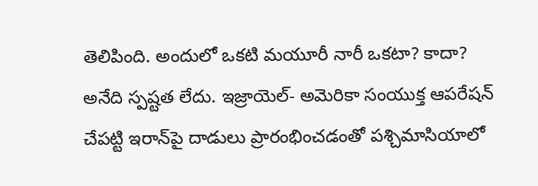తెలిపింది. అందులో ఒకటి మయూరీ నారీ ఒకటా? కాదా? అనేది స్పష్టత లేదు. ఇజ్రాయెల్- అమెరికా సంయుక్త ఆపరేషన్‌ చేపట్టి ఇరాన్‌పై దాడులు ప్రారంభించడంతో పశ్చిమాసియాలో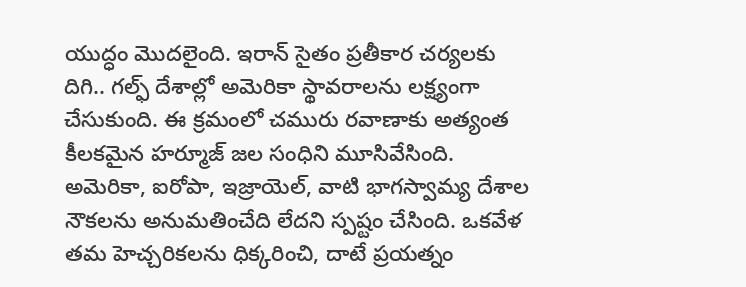యుద్ధం మొదలైంది. ఇరాన్ సైతం ప్రతీకార చర్యలకు దిగి.. గల్ఫ్ దేశాల్లో అమెరికా స్థావరాలను లక్ష్యంగా చేసుకుంది. ఈ క్రమంలో చమురు రవాణాకు అత్యంత కీలకమైన హర్మూజ్ జల సంధిని మూసివేసింది. అమెరికా, ఐరోపా, ఇజ్రాయెల్, వాటి భాగస్వామ్య దేశాల నౌకలను అనుమతించేది లేదని స్పష్టం చేసింది. ఒకవేళ తమ హెచ్చరికలను ధిక్కరించి, దాటే ప్రయత్నం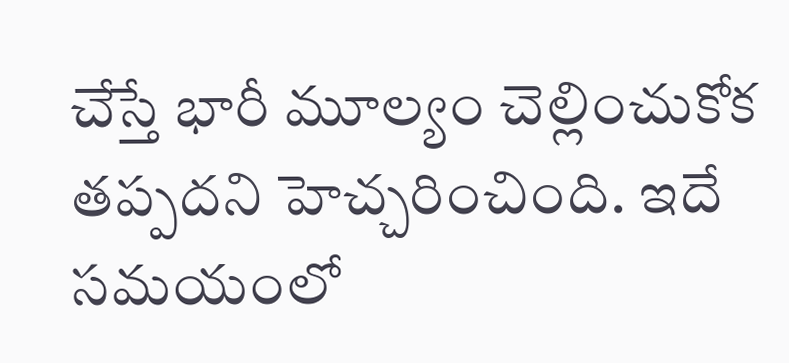చేస్తే భారీ మూల్యం చెల్లించుకోక తప్పదని హెచ్చరించింది. ఇదే సమయంలో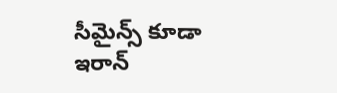సీమైన్స్ కూడా ఇరాన్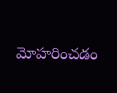మోహరించడం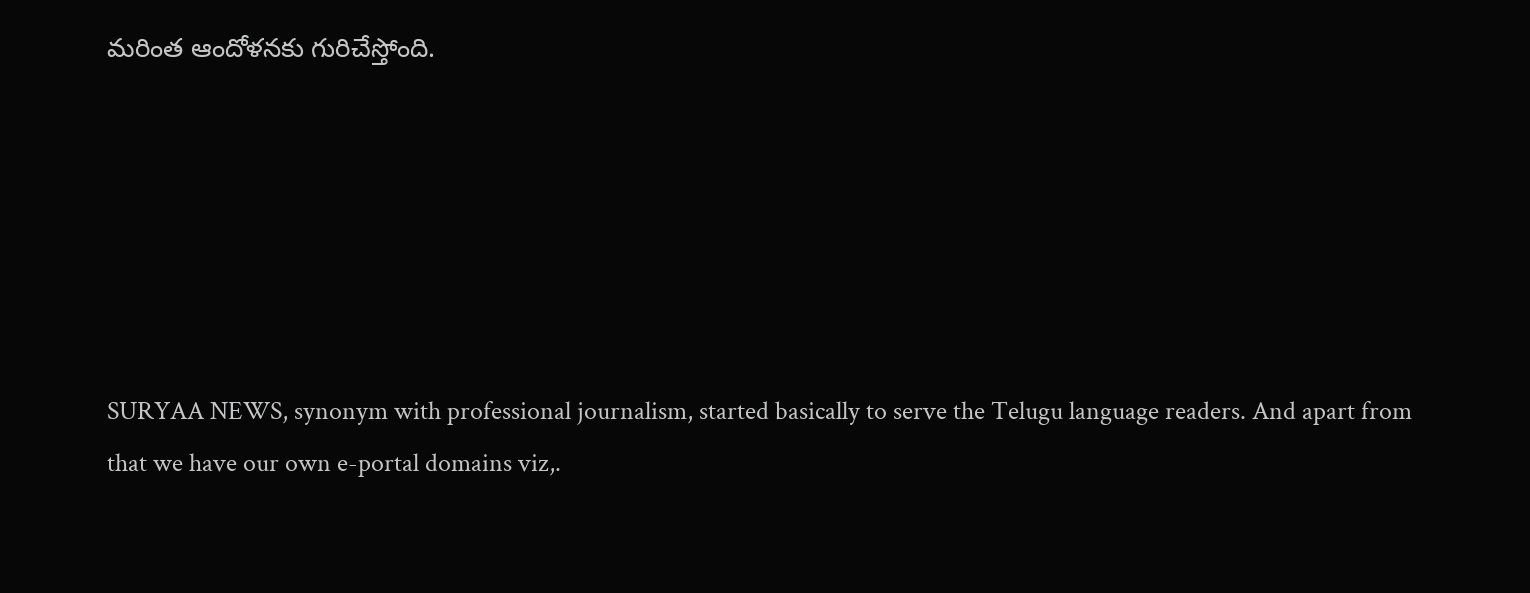మరింత ఆందోళనకు గురిచేస్తోంది.






SURYAA NEWS, synonym with professional journalism, started basically to serve the Telugu language readers. And apart from that we have our own e-portal domains viz,.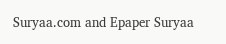Suryaa.com and Epaper Suryaa